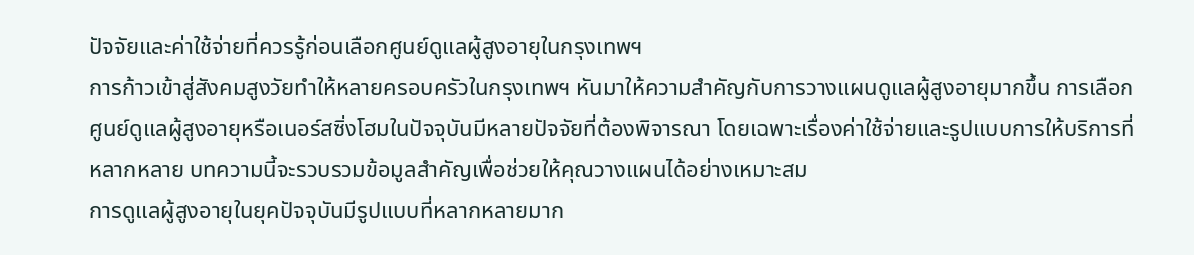ปัจจัยและค่าใช้จ่ายที่ควรรู้ก่อนเลือกศูนย์ดูแลผู้สูงอายุในกรุงเทพฯ
การก้าวเข้าสู่สังคมสูงวัยทำให้หลายครอบครัวในกรุงเทพฯ หันมาให้ความสำคัญกับการวางแผนดูแลผู้สูงอายุมากขึ้น การเลือกศูนย์ดูแลผู้สูงอายุหรือเนอร์สซิ่งโฮมในปัจจุบันมีหลายปัจจัยที่ต้องพิจารณา โดยเฉพาะเรื่องค่าใช้จ่ายและรูปแบบการให้บริการที่หลากหลาย บทความนี้จะรวบรวมข้อมูลสำคัญเพื่อช่วยให้คุณวางแผนได้อย่างเหมาะสม
การดูแลผู้สูงอายุในยุคปัจจุบันมีรูปแบบที่หลากหลายมาก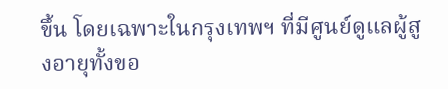ขึ้น โดยเฉพาะในกรุงเทพฯ ที่มีศูนย์ดูแลผู้สูงอายุทั้งขอ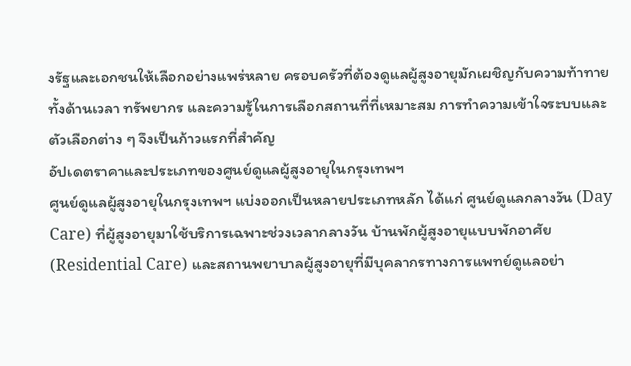งรัฐและเอกชนให้เลือกอย่างแพร่หลาย ครอบครัวที่ต้องดูแลผู้สูงอายุมักเผชิญกับความท้าทายทั้งด้านเวลา ทรัพยากร และความรู้ในการเลือกสถานที่ที่เหมาะสม การทำความเข้าใจระบบและตัวเลือกต่าง ๆ จึงเป็นก้าวแรกที่สำคัญ
อัปเดตราคาและประเภทของศูนย์ดูแลผู้สูงอายุในกรุงเทพฯ
ศูนย์ดูแลผู้สูงอายุในกรุงเทพฯ แบ่งออกเป็นหลายประเภทหลัก ได้แก่ ศูนย์ดูแลกลางวัน (Day Care) ที่ผู้สูงอายุมาใช้บริการเฉพาะช่วงเวลากลางวัน บ้านพักผู้สูงอายุแบบพักอาศัย (Residential Care) และสถานพยาบาลผู้สูงอายุที่มีบุคลากรทางการแพทย์ดูแลอย่า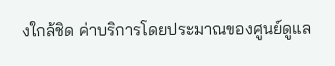งใกล้ชิด ค่าบริการโดยประมาณของศูนย์ดูแล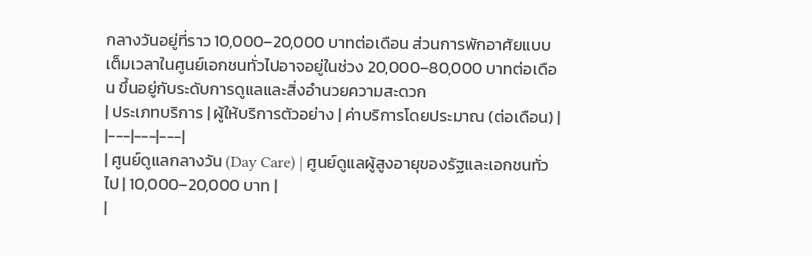กลางวันอยู่ที่ราว 10,000–20,000 บาทต่อเดือน ส่วนการพักอาศัยแบบเต็มเวลาในศูนย์เอกชนทั่วไปอาจอยู่ในช่วง 20,000–80,000 บาทต่อเดือน ขึ้นอยู่กับระดับการดูแลและสิ่งอำนวยความสะดวก
| ประเภทบริการ | ผู้ให้บริการตัวอย่าง | ค่าบริการโดยประมาณ (ต่อเดือน) |
|---|---|---|
| ศูนย์ดูแลกลางวัน (Day Care) | ศูนย์ดูแลผู้สูงอายุของรัฐและเอกชนทั่วไป | 10,000–20,000 บาท |
|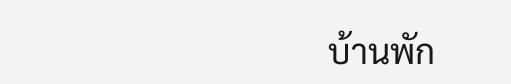บ้านพัก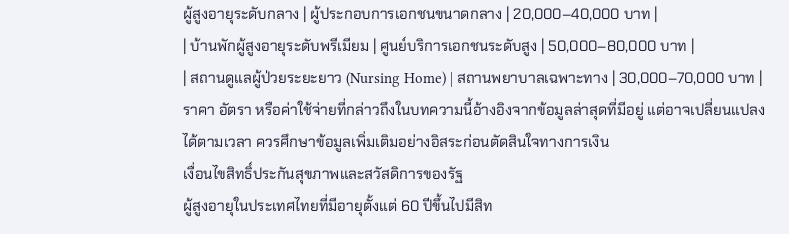ผู้สูงอายุระดับกลาง | ผู้ประกอบการเอกชนขนาดกลาง | 20,000–40,000 บาท |
| บ้านพักผู้สูงอายุระดับพรีเมียม | ศูนย์บริการเอกชนระดับสูง | 50,000–80,000 บาท |
| สถานดูแลผู้ป่วยระยะยาว (Nursing Home) | สถานพยาบาลเฉพาะทาง | 30,000–70,000 บาท |
ราคา อัตรา หรือค่าใช้จ่ายที่กล่าวถึงในบทความนี้อ้างอิงจากข้อมูลล่าสุดที่มีอยู่ แต่อาจเปลี่ยนแปลงได้ตามเวลา ควรศึกษาข้อมูลเพิ่มเติมอย่างอิสระก่อนตัดสินใจทางการเงิน
เงื่อนไขสิทธิ์ประกันสุขภาพและสวัสดิการของรัฐ
ผู้สูงอายุในประเทศไทยที่มีอายุตั้งแต่ 60 ปีขึ้นไปมีสิท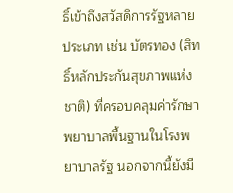ธิ์เข้าถึงสวัสดิการรัฐหลายประเภท เช่น บัตรทอง (สิทธิ์หลักประกันสุขภาพแห่งชาติ) ที่ครอบคลุมค่ารักษาพยาบาลพื้นฐานในโรงพยาบาลรัฐ นอกจากนี้ยังมี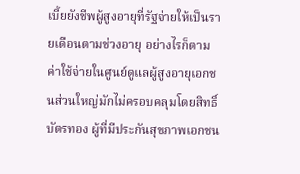เบี้ยยังชีพผู้สูงอายุที่รัฐจ่ายให้เป็นรายเดือนตามช่วงอายุ อย่างไรก็ตาม ค่าใช้จ่ายในศูนย์ดูแลผู้สูงอายุเอกชนส่วนใหญ่มักไม่ครอบคลุมโดยสิทธิ์บัตรทอง ผู้ที่มีประกันสุขภาพเอกชน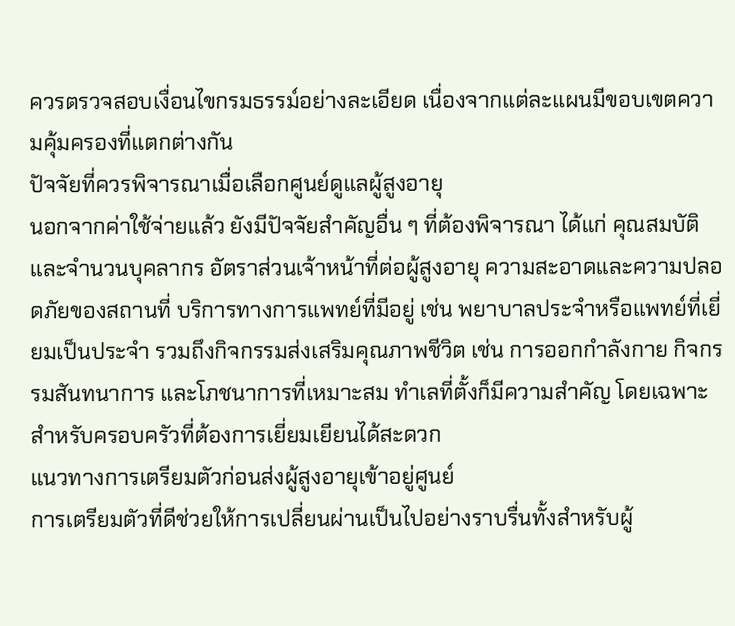ควรตรวจสอบเงื่อนไขกรมธรรม์อย่างละเอียด เนื่องจากแต่ละแผนมีขอบเขตความคุ้มครองที่แตกต่างกัน
ปัจจัยที่ควรพิจารณาเมื่อเลือกศูนย์ดูแลผู้สูงอายุ
นอกจากค่าใช้จ่ายแล้ว ยังมีปัจจัยสำคัญอื่น ๆ ที่ต้องพิจารณา ได้แก่ คุณสมบัติและจำนวนบุคลากร อัตราส่วนเจ้าหน้าที่ต่อผู้สูงอายุ ความสะอาดและความปลอดภัยของสถานที่ บริการทางการแพทย์ที่มีอยู่ เช่น พยาบาลประจำหรือแพทย์ที่เยี่ยมเป็นประจำ รวมถึงกิจกรรมส่งเสริมคุณภาพชีวิต เช่น การออกกำลังกาย กิจกรรมสันทนาการ และโภชนาการที่เหมาะสม ทำเลที่ตั้งก็มีความสำคัญ โดยเฉพาะสำหรับครอบครัวที่ต้องการเยี่ยมเยียนได้สะดวก
แนวทางการเตรียมตัวก่อนส่งผู้สูงอายุเข้าอยู่ศูนย์
การเตรียมตัวที่ดีช่วยให้การเปลี่ยนผ่านเป็นไปอย่างราบรื่นทั้งสำหรับผู้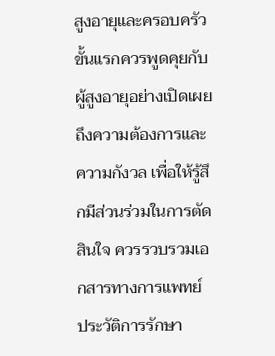สูงอายุและครอบครัว ขั้นแรกควรพูดคุยกับผู้สูงอายุอย่างเปิดเผยถึงความต้องการและความกังวล เพื่อให้รู้สึกมีส่วนร่วมในการตัดสินใจ ควรรวบรวมเอกสารทางการแพทย์ ประวัติการรักษา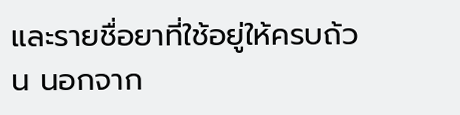และรายชื่อยาที่ใช้อยู่ให้ครบถ้วน นอกจาก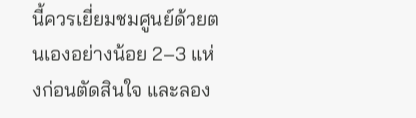นี้ควรเยี่ยมชมศูนย์ด้วยตนเองอย่างน้อย 2–3 แห่งก่อนตัดสินใจ และลอง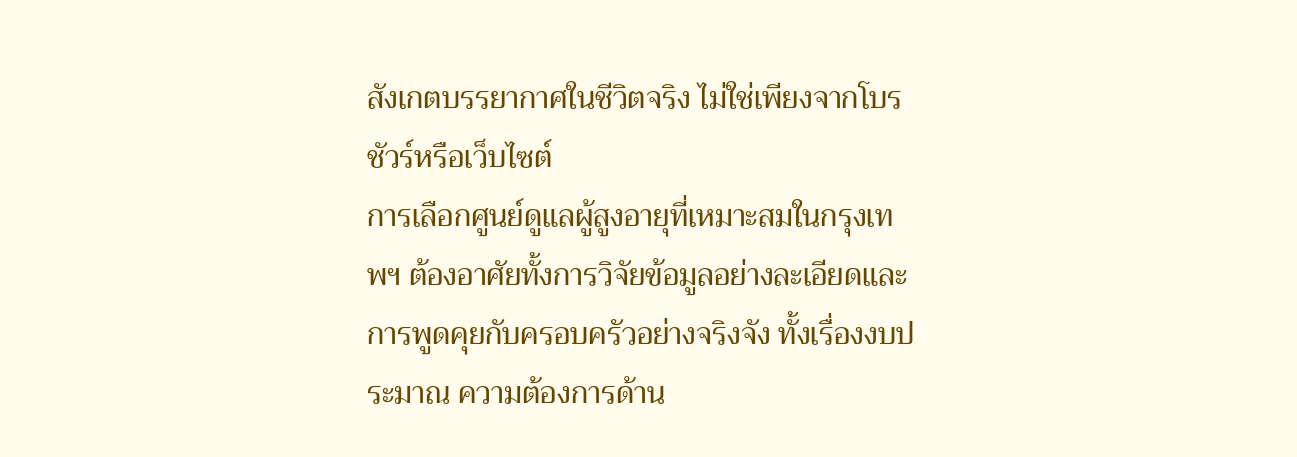สังเกตบรรยากาศในชีวิตจริง ไม่ใช่เพียงจากโบรชัวร์หรือเว็บไซต์
การเลือกศูนย์ดูแลผู้สูงอายุที่เหมาะสมในกรุงเทพฯ ต้องอาศัยทั้งการวิจัยข้อมูลอย่างละเอียดและการพูดคุยกับครอบครัวอย่างจริงจัง ทั้งเรื่องงบประมาณ ความต้องการด้าน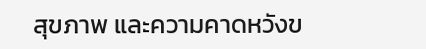สุขภาพ และความคาดหวังข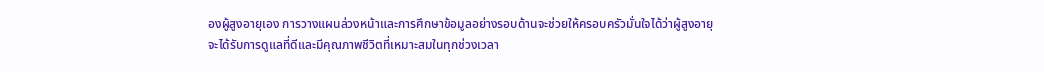องผู้สูงอายุเอง การวางแผนล่วงหน้าและการศึกษาข้อมูลอย่างรอบด้านจะช่วยให้ครอบครัวมั่นใจได้ว่าผู้สูงอายุจะได้รับการดูแลที่ดีและมีคุณภาพชีวิตที่เหมาะสมในทุกช่วงเวลา